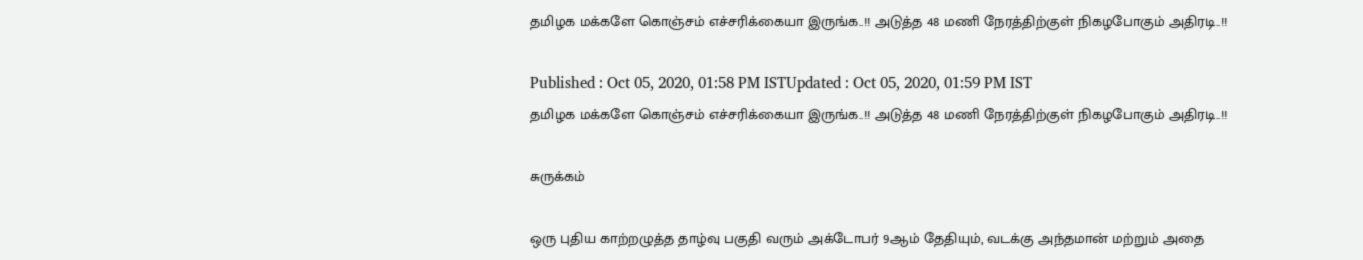தமிழக மக்களே கொஞ்சம் எச்சரிக்கையா இருங்க..!! அடுத்த 48 மணி நேரத்திற்குள் நிகழபோகும் அதிரடி..!!

Published : Oct 05, 2020, 01:58 PM ISTUpdated : Oct 05, 2020, 01:59 PM IST
தமிழக மக்களே கொஞ்சம் எச்சரிக்கையா இருங்க..!! அடுத்த 48 மணி நேரத்திற்குள் நிகழபோகும் அதிரடி..!!

சுருக்கம்

ஒரு புதிய காற்றழுத்த தாழ்வு பகுதி வரும் அக்டோபர் 9ஆம் தேதியும், வடக்கு அந்தமான் மற்றும் அதை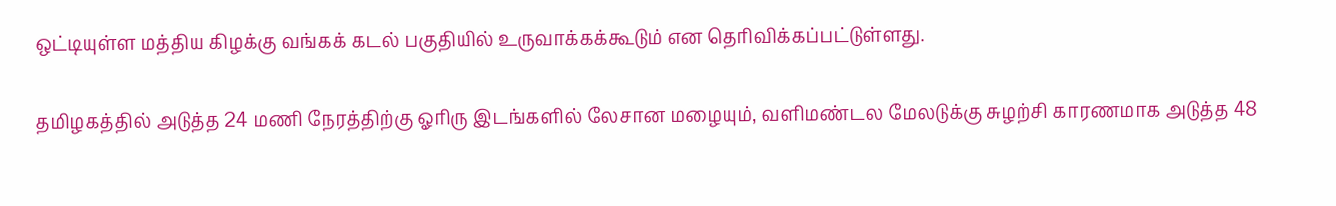ஒட்டியுள்ள மத்திய கிழக்கு வங்கக் கடல் பகுதியில் உருவாக்கக்கூடும் என தெரிவிக்கப்பட்டுள்ளது.

தமிழகத்தில் அடுத்த 24 மணி நேரத்திற்கு ஓரிரு இடங்களில் லேசான மழையும், வளிமண்டல மேலடுக்கு சுழற்சி காரணமாக அடுத்த 48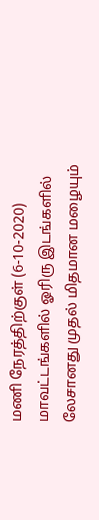மணி நேரத்திற்குள் (6-10-2020) மாவட்டங்களில் ஓரிரு இடங்களில் லேசானது முதல் மிதமான மழையும்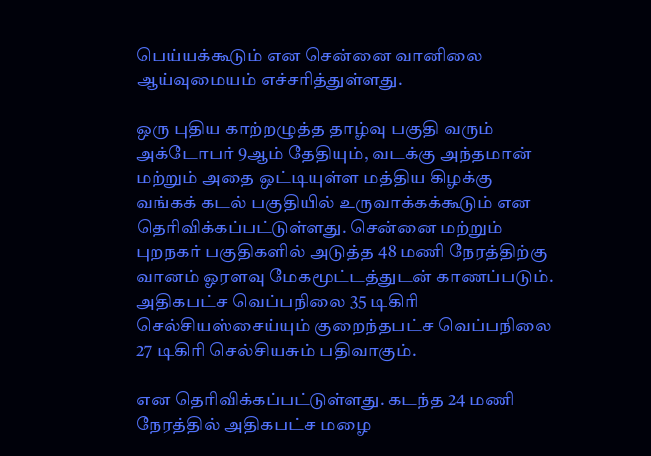பெய்யக்கூடும் என சென்னை வானிலை ஆய்வுமையம் எச்சரித்துள்ளது.

ஒரு புதிய காற்றழுத்த தாழ்வு பகுதி வரும் அக்டோபர் 9ஆம் தேதியும், வடக்கு அந்தமான் மற்றும் அதை ஒட்டியுள்ள மத்திய கிழக்கு வங்கக் கடல் பகுதியில் உருவாக்கக்கூடும் என தெரிவிக்கப்பட்டுள்ளது. சென்னை மற்றும் புறநகர் பகுதிகளில் அடுத்த 48 மணி நேரத்திற்கு வானம் ஓரளவு மேகமூட்டத்துடன் காணப்படும். அதிகபட்ச வெப்பநிலை 35 டிகிரி செல்சியஸ்சைய்யும் குறைந்தபட்ச வெப்பநிலை 27 டிகிரி செல்சியசும் பதிவாகும்.

என தெரிவிக்கப்பட்டுள்ளது. கடந்த 24 மணி நேரத்தில் அதிகபட்ச மழை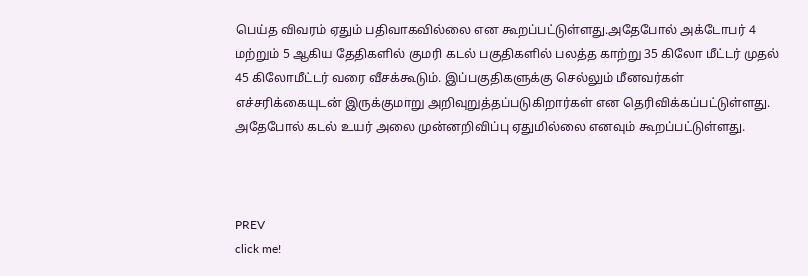பெய்த விவரம் ஏதும் பதிவாகவில்லை என கூறப்பட்டுள்ளது.அதேபோல் அக்டோபர் 4 மற்றும் 5 ஆகிய தேதிகளில் குமரி கடல் பகுதிகளில் பலத்த காற்று 35 கிலோ மீட்டர் முதல் 45 கிலோமீட்டர் வரை வீசக்கூடும். இப்பகுதிகளுக்கு செல்லும் மீனவர்கள் எச்சரிக்கையுடன் இருக்குமாறு அறிவுறுத்தப்படுகிறார்கள் என தெரிவிக்கப்பட்டுள்ளது. அதேபோல் கடல் உயர் அலை முன்னறிவிப்பு ஏதுமில்லை எனவும் கூறப்பட்டுள்ளது.



PREV
click me!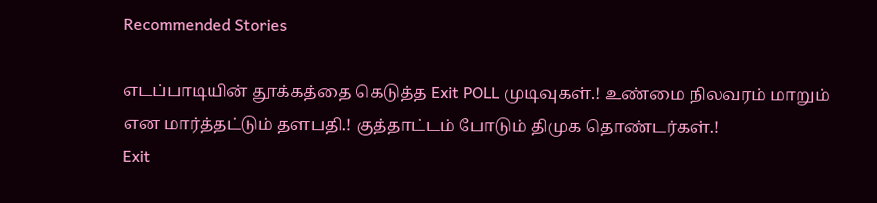Recommended Stories

எடப்பாடியின் தூக்கத்தை கெடுத்த Exit POLL முடிவுகள்.! உண்மை நிலவரம் மாறும் என மார்த்தட்டும் தளபதி.! குத்தாட்டம் போடும் திமுக தொண்டர்கள்.!
Exit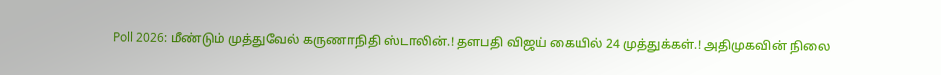Poll 2026: மீண்டும் முத்துவேல் கருணாநிதி ஸ்டாலின்.! தளபதி விஜய் கையில் 24 முத்துக்கள்.! அதிமுகவின் நிலை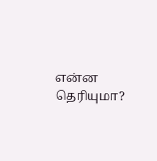என்ன தெரியுமா?